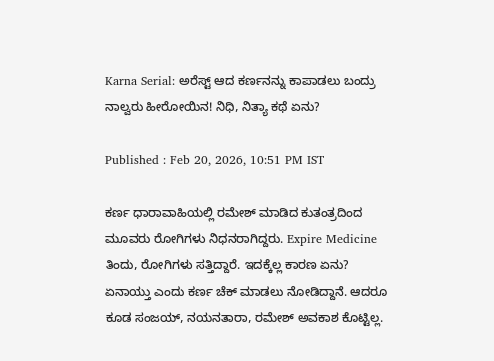Karna Serial: ಅರೆಸ್ಟ್‌ ಆದ ಕರ್ಣನನ್ನು ಕಾಪಾಡಲು ಬಂದ್ರು ನಾಲ್ವರು ಹೀರೋಯಿನ! ನಿಧಿ, ನಿತ್ಯಾ ಕಥೆ ಏನು?

Published : Feb 20, 2026, 10:51 PM IST

ಕರ್ಣ ಧಾರಾವಾಹಿಯಲ್ಲಿ ರಮೇಶ್‌ ಮಾಡಿದ ಕುತಂತ್ರದಿಂದ ಮೂವರು ರೋಗಿಗಳು ನಿಧನರಾಗಿದ್ದರು. Expire Medicine ತಿಂದು, ರೋಗಿಗಳು ಸತ್ತಿದ್ದಾರೆ. ಇದಕ್ಕೆಲ್ಲ ಕಾರಣ ಏನು? ಏನಾಯ್ತು ಎಂದು ಕರ್ಣ ಚೆಕ್‌ ಮಾಡಲು ನೋಡಿದ್ದಾನೆ. ಆದರೂ ಕೂಡ ಸಂಜಯ್‌, ನಯನತಾರಾ, ರಮೇಶ್‌ ಅವಕಾಶ ಕೊಟ್ಟಿಲ್ಲ.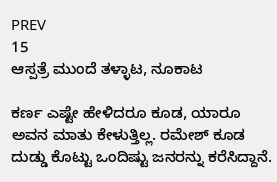PREV
15
ಆಸ್ಪತ್ರೆ ಮುಂದೆ ತಳ್ಳಾಟ, ನೂಕಾಟ

ಕರ್ಣ ಎಷ್ಟೇ ಹೇಳಿದರೂ ಕೂಡ, ಯಾರೂ ಅವನ ಮಾತು ಕೇಳುತ್ತಿಲ್ಲ. ರಮೇಶ್‌ ಕೂಡ ದುಡ್ಡು ಕೊಟ್ಟು ಒಂದಿಷ್ಟು ಜನರನ್ನು ಕರೆಸಿದ್ದಾನೆ.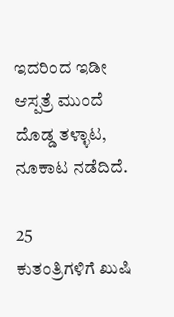ಇದರಿಂದ ಇಡೀ ಆಸ್ಪತ್ರೆ ಮುಂದೆ ದೊಡ್ಡ ತಳ್ಳಾಟ, ನೂಕಾಟ ನಡೆದಿದೆ.

25
ಕುತಂತ್ರಿಗಳಿಗೆ ಖುಷಿ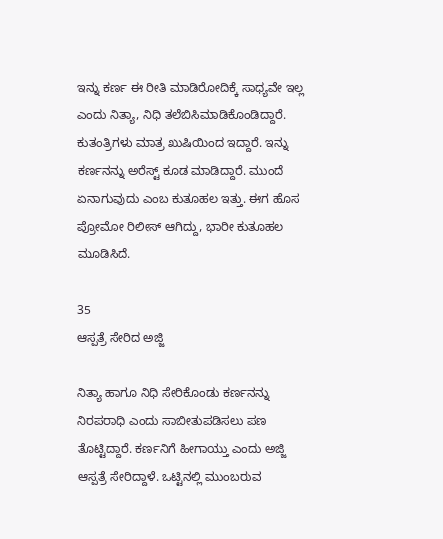ಇನ್ನು ಕರ್ಣ ಈ ರೀತಿ ಮಾಡಿರೋದಿಕ್ಕೆ ಸಾಧ್ಯವೇ ಇಲ್ಲ ಎಂದು ನಿತ್ಯಾ, ನಿಧಿ ತಲೆಬಿಸಿಮಾಡಿಕೊಂಡಿದ್ದಾರೆ. ಕುತಂತ್ರಿಗಳು ಮಾತ್ರ ಖುಷಿಯಿಂದ ಇದ್ದಾರೆ. ಇನ್ನು ಕರ್ಣನನ್ನು ಅರೆಸ್ಟ್‌ ಕೂಡ ಮಾಡಿದ್ದಾರೆ. ಮುಂದೆ ಏನಾಗುವುದು ಎಂಬ ಕುತೂಹಲ ಇತ್ತು. ಈಗ ಹೊಸ ಪ್ರೋಮೋ ರಿಲೀಸ್‌ ಆಗಿದ್ದು, ಭಾರೀ ಕುತೂಹಲ ಮೂಡಿಸಿದೆ.

35
ಆಸ್ಪತ್ರೆ ಸೇರಿದ ಅಜ್ಜಿ

ನಿತ್ಯಾ ಹಾಗೂ ನಿಧಿ ಸೇರಿಕೊಂಡು ಕರ್ಣನನ್ನು ನಿರಪರಾಧಿ ಎಂದು ಸಾಬೀತುಪಡಿಸಲು ಪಣ ತೊಟ್ಟಿದ್ದಾರೆ. ಕರ್ಣನಿಗೆ ಹೀಗಾಯ್ತು ಎಂದು ಅಜ್ಜಿ ಆಸ್ಪತ್ರೆ ಸೇರಿದ್ದಾಳೆ. ಒಟ್ಟಿನಲ್ಲಿ ಮುಂಬರುವ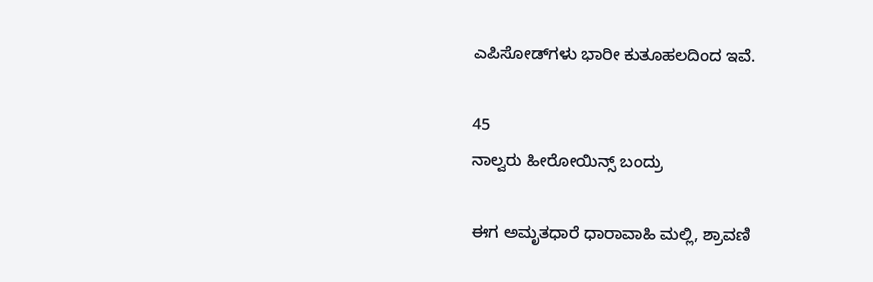ಎಪಿಸೋಡ್‌ಗಳು ಭಾರೀ ಕುತೂಹಲದಿಂದ ಇವೆ.

45
ನಾಲ್ವರು ಹೀರೋಯಿನ್ಸ್‌ ಬಂದ್ರು

ಈಗ ಅಮೃತಧಾರೆ ಧಾರಾವಾಹಿ ಮಲ್ಲಿ, ಶ್ರಾವಣಿ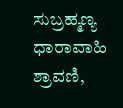ಸುಬ್ರಹ್ಮಣ್ಯ ಧಾರಾವಾಹಿ ಶ್ರಾವಣಿ,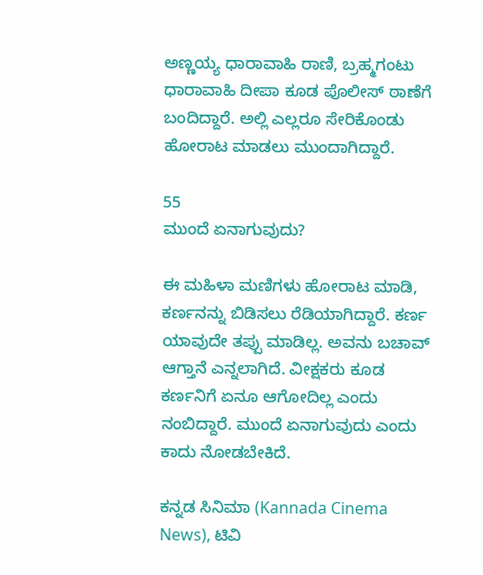ಅಣ್ಣಯ್ಯ ಧಾರಾವಾಹಿ ರಾಣಿ, ಬ್ರಹ್ಮಗಂಟು ಧಾರಾವಾಹಿ ದೀಪಾ ಕೂಡ ಪೊಲೀಸ್‌ ಠಾಣೆಗೆ ಬಂದಿದ್ದಾರೆ. ಅಲ್ಲಿ ಎಲ್ಲರೂ ಸೇರಿಕೊಂಡು ಹೋರಾಟ ಮಾಡಲು ಮುಂದಾಗಿದ್ದಾರೆ.

55
ಮುಂದೆ ಏನಾಗುವುದು?

ಈ ಮಹಿಳಾ ಮಣಿಗಳು ಹೋರಾಟ ಮಾಡಿ, ಕರ್ಣನನ್ನು ಬಿಡಿಸಲು ರೆಡಿಯಾಗಿದ್ದಾರೆ. ಕರ್ಣ ಯಾವುದೇ ತಪ್ಪು ಮಾಡಿಲ್ಲ. ಅವನು ಬಚಾವ್‌ ಆಗ್ತಾನೆ ಎನ್ನಲಾಗಿದೆ. ವೀಕ್ಷಕರು ಕೂಡ ಕರ್ಣನಿಗೆ ಏನೂ ಆಗೋದಿಲ್ಲ ಎಂದು ನಂಬಿದ್ದಾರೆ. ಮುಂದೆ ಏನಾಗುವುದು ಎಂದು ಕಾದು ನೋಡಬೇಕಿದೆ.

ಕನ್ನಡ ಸಿನಿಮಾ (Kannada Cinema News), ಟಿವಿ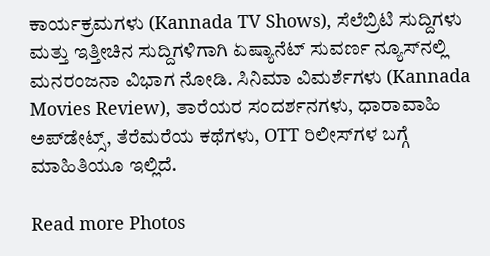ಕಾರ್ಯಕ್ರಮಗಳು (Kannada TV Shows), ಸೆಲೆಬ್ರಿಟಿ ಸುದ್ದಿಗಳು ಮತ್ತು ಇತ್ತೀಚಿನ ಸುದ್ದಿಗಳಿಗಾಗಿ ಏಷ್ಯಾನೆಟ್ ಸುವರ್ಣ ನ್ಯೂಸ್‌ನಲ್ಲಿ ಮನರಂಜನಾ ವಿಭಾಗ ನೋಡಿ. ಸಿನಿಮಾ ವಿಮರ್ಶೆಗಳು (Kannada Movies Review), ತಾರೆಯರ ಸಂದರ್ಶನಗಳು, ಧಾರಾವಾಹಿ ಅಪ್‌ಡೇಟ್ಸ್‌, ತೆರೆಮರೆಯ ಕಥೆಗಳು, OTT ರಿಲೀಸ್‌ಗಳ ಬಗ್ಗೆ ಮಾಹಿತಿಯೂ ಇಲ್ಲಿದೆ.

Read more Photos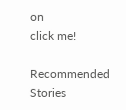on
click me!

Recommended Stories